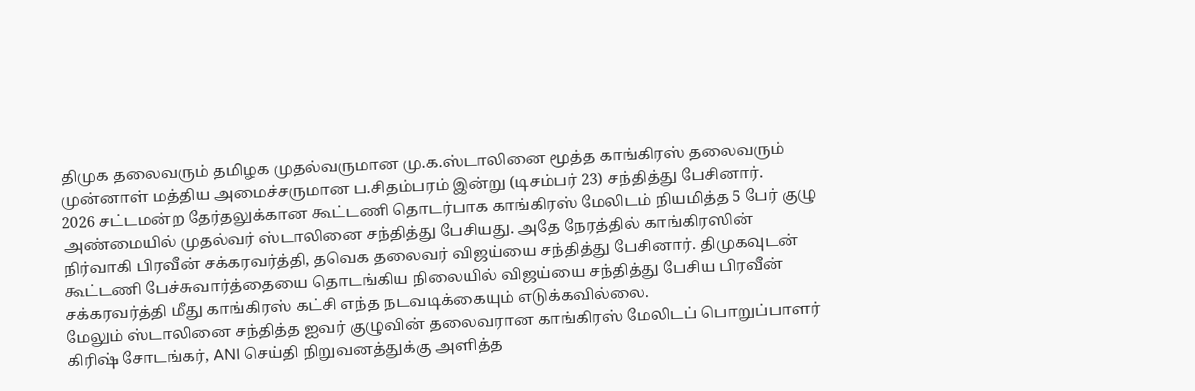திமுக தலைவரும் தமிழக முதல்வருமான மு.க.ஸ்டாலினை மூத்த காங்கிரஸ் தலைவரும் முன்னாள் மத்திய அமைச்சருமான ப.சிதம்பரம் இன்று (டிசம்பர் 23) சந்தித்து பேசினார்.
2026 சட்டமன்ற தேர்தலுக்கான கூட்டணி தொடர்பாக காங்கிரஸ் மேலிடம் நியமித்த 5 பேர் குழு அண்மையில் முதல்வர் ஸ்டாலினை சந்தித்து பேசியது. அதே நேரத்தில் காங்கிரஸின் நிர்வாகி பிரவீன் சக்கரவர்த்தி, தவெக தலைவர் விஜய்யை சந்தித்து பேசினார். திமுகவுடன் கூட்டணி பேச்சுவார்த்தையை தொடங்கிய நிலையில் விஜய்யை சந்தித்து பேசிய பிரவீன் சக்கரவர்த்தி மீது காங்கிரஸ் கட்சி எந்த நடவடிக்கையும் எடுக்கவில்லை.
மேலும் ஸ்டாலினை சந்தித்த ஐவர் குழுவின் தலைவரான காங்கிரஸ் மேலிடப் பொறுப்பாளர் கிரிஷ் சோடங்கர், ANI செய்தி நிறுவனத்துக்கு அளித்த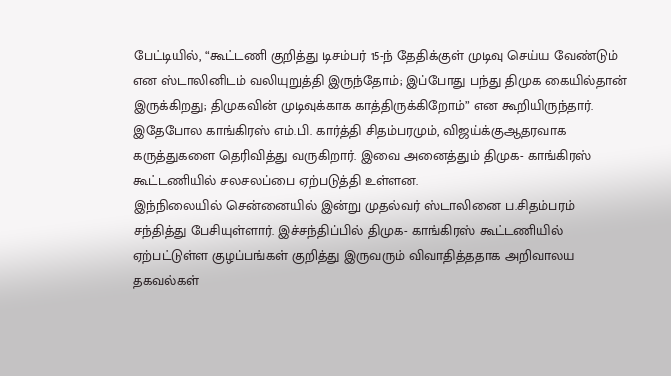பேட்டியில், “கூட்டணி குறித்து டிசம்பர் 15-ந் தேதிக்குள் முடிவு செய்ய வேண்டும் என ஸ்டாலினிடம் வலியுறுத்தி இருந்தோம்; இப்போது பந்து திமுக கையில்தான் இருக்கிறது; திமுகவின் முடிவுக்காக காத்திருக்கிறோம்” என கூறியிருந்தார்.
இதேபோல காங்கிரஸ் எம்.பி. கார்த்தி சிதம்பரமும், விஜய்க்குஆதரவாக கருத்துகளை தெரிவித்து வருகிறார். இவை அனைத்தும் திமுக- காங்கிரஸ் கூட்டணியில் சலசலப்பை ஏற்படுத்தி உள்ளன.
இந்நிலையில் சென்னையில் இன்று முதல்வர் ஸ்டாலினை ப.சிதம்பரம் சந்தித்து பேசியுள்ளார். இச்சந்திப்பில் திமுக- காங்கிரஸ் கூட்டணியில் ஏற்பட்டுள்ள குழப்பங்கள் குறித்து இருவரும் விவாதித்ததாக அறிவாலய தகவல்கள்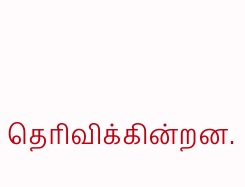தெரிவிக்கின்றன.